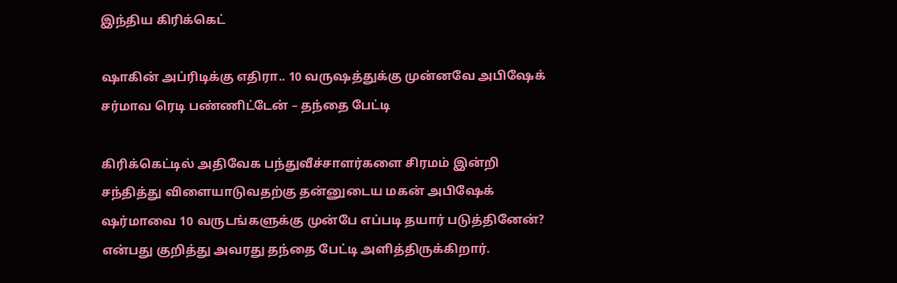இந்திய கிரிக்கெட்

ஷாகின் அப்ரிடிக்கு எதிரா.. 10 வருஷத்துக்கு முன்னவே அபிஷேக் சர்மாவ ரெடி பண்ணிட்டேன் – தந்தை பேட்டி

கிரிக்கெட்டில் அதிவேக பந்துவீச்சாளர்களை சிரமம் இன்றி சந்தித்து விளையாடுவதற்கு தன்னுடைய மகன் அபிஷேக் ஷர்மாவை 10 வருடங்களுக்கு முன்பே எப்படி தயார் படுத்தினேன்? என்பது குறித்து அவரது தந்தை பேட்டி அளித்திருக்கிறார்.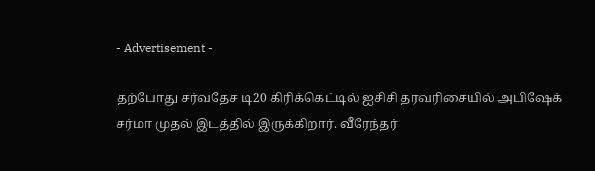- Advertisement -

தற்போது சர்வதேச டி20 கிரிக்கெட்டில் ஐசிசி தரவரிசையில் அபிஷேக் சர்மா முதல் இடத்தில் இருக்கிறார். வீரேந்தர்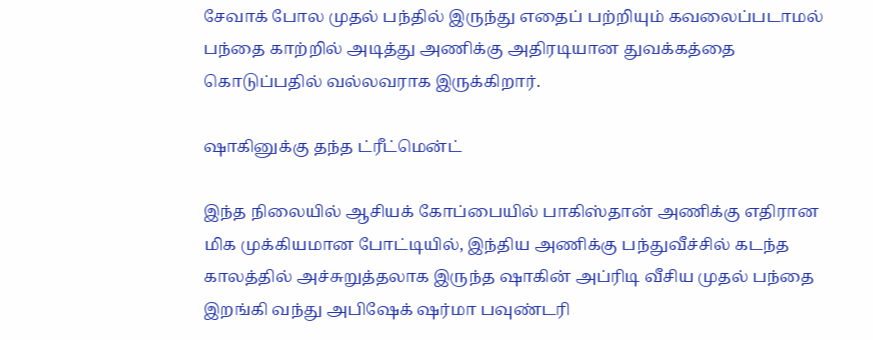சேவாக் போல முதல் பந்தில் இருந்து எதைப் பற்றியும் கவலைப்படாமல் பந்தை காற்றில் அடித்து அணிக்கு அதிரடியான துவக்கத்தை கொடுப்பதில் வல்லவராக இருக்கிறார்.

ஷாகினுக்கு தந்த ட்ரீட்மென்ட்

இந்த நிலையில் ஆசியக் கோப்பையில் பாகிஸ்தான் அணிக்கு எதிரான மிக முக்கியமான போட்டியில், இந்திய அணிக்கு பந்துவீச்சில் கடந்த காலத்தில் அச்சுறுத்தலாக இருந்த ஷாகின் அப்ரிடி வீசிய முதல் பந்தை இறங்கி வந்து அபிஷேக் ஷர்மா பவுண்டரி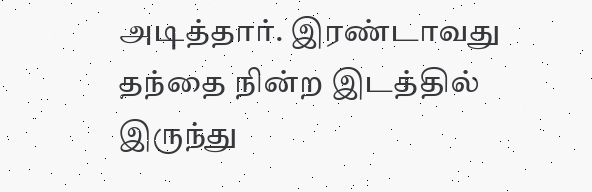அடித்தார். இரண்டாவது தந்தை நின்ற இடத்தில் இருந்து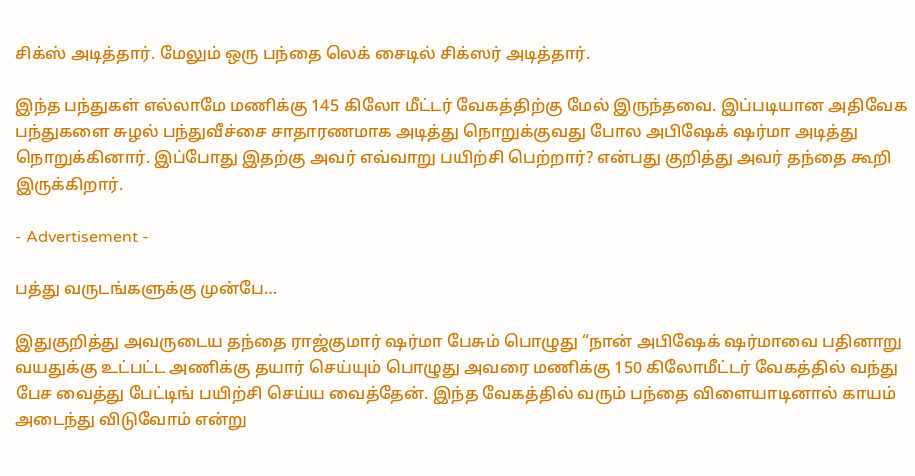சிக்ஸ் அடித்தார். மேலும் ஒரு பந்தை லெக் சைடில் சிக்ஸர் அடித்தார்.

இந்த பந்துகள் எல்லாமே மணிக்கு 145 கிலோ மீட்டர் வேகத்திற்கு மேல் இருந்தவை. இப்படியான அதிவேக பந்துகளை சுழல் பந்துவீச்சை சாதாரணமாக அடித்து நொறுக்குவது போல அபிஷேக் ஷர்மா அடித்து நொறுக்கினார். இப்போது இதற்கு அவர் எவ்வாறு பயிற்சி பெற்றார்? என்பது குறித்து அவர் தந்தை கூறி இருக்கிறார்.

- Advertisement -

பத்து வருடங்களுக்கு முன்பே…

இதுகுறித்து அவருடைய தந்தை ராஜ்குமார் ஷர்மா பேசும் பொழுது “நான் அபிஷேக் ஷர்மாவை பதினாறு வயதுக்கு உட்பட்ட அணிக்கு தயார் செய்யும் பொழுது அவரை மணிக்கு 150 கிலோமீட்டர் வேகத்தில் வந்து பேச வைத்து பேட்டிங் பயிற்சி செய்ய வைத்தேன். இந்த வேகத்தில் வரும் பந்தை விளையாடினால் காயம் அடைந்து விடுவோம் என்று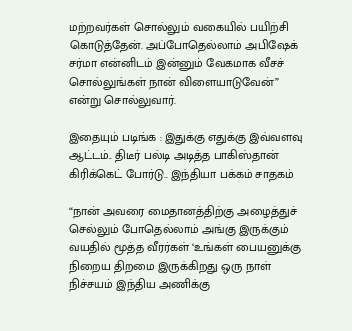மற்றவர்கள் சொல்லும் வகையில் பயிற்சி கொடுத்தேன். அப்போதெல்லாம் அபிஷேக் சர்மா என்னிடம் இன்னும் வேகமாக வீசச் சொல்லுங்கள் நான் விளையாடுவேன்” என்று சொல்லுவார்.

இதையும் படிங்க : இதுக்கு எதுக்கு இவ்வளவு ஆட்டம்.. திடீர் பல்டி அடித்த பாகிஸ்தான் கிரிக்கெட் போர்டு.. இந்தியா பக்கம் சாதகம்

“நான் அவரை மைதானத்திற்கு அழைத்துச் செல்லும் போதெல்லாம் அங்கு இருக்கும் வயதில் மூத்த வீரர்கள் ‘உங்கள் பையனுக்கு நிறைய திறமை இருக்கிறது ஒரு நாள் நிச்சயம் இந்திய அணிக்கு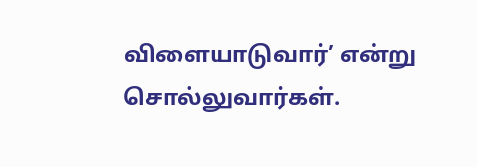விளையாடுவார்’ என்று சொல்லுவார்கள்.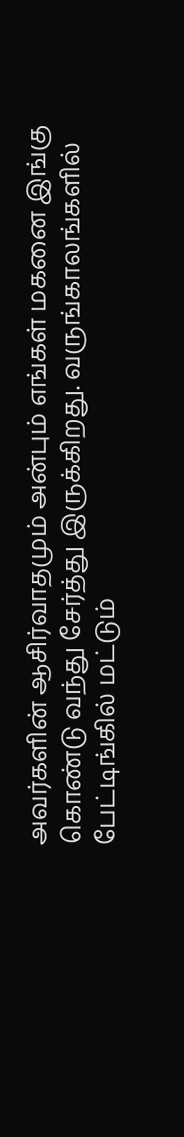அவர்களின் ஆசிர்வாதமும் அன்பும் எங்கள் மகனை இங்கு கொண்டு வந்து சேர்த்து இருக்கிறது. வருங்காலங்களில் பேட்டிங்கில் மட்டும்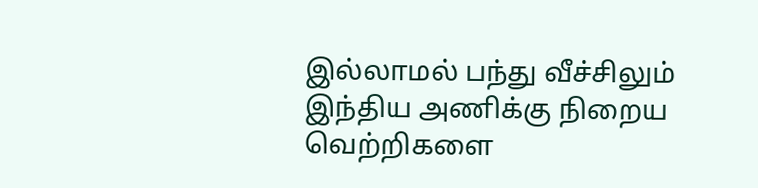இல்லாமல் பந்து வீச்சிலும் இந்திய அணிக்கு நிறைய வெற்றிகளை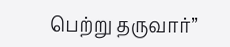பெற்று தருவார்”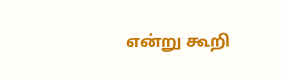என்று கூறி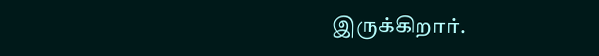இருக்கிறார்.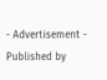- Advertisement -
Published by